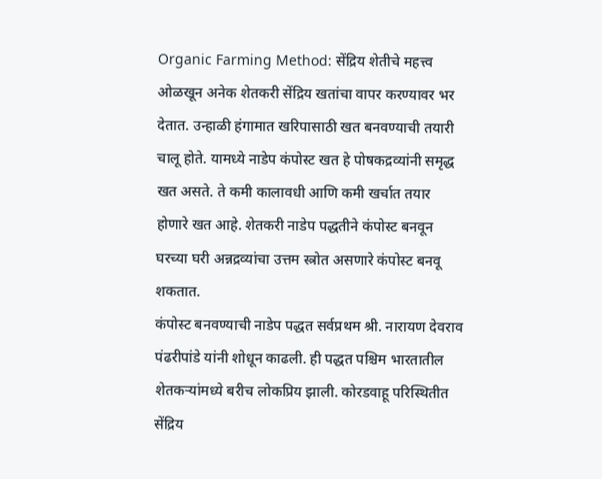Organic Farming Method: सेंद्रिय शेतीचे महत्त्व ओळखून अनेक शेतकरी सेंद्रिय खतांचा वापर करण्यावर भर देतात. उन्हाळी हंगामात खरिपासाठी खत बनवण्याची तयारी चालू होते. यामध्ये नाडेप कंपोस्ट खत हे पोषकद्रव्यांनी समृद्ध खत असते. ते कमी कालावधी आणि कमी खर्चात तयार होणारे खत आहे. शेतकरी नाडेप पद्धतीने कंपोस्ट बनवून घरच्या घरी अन्नद्रव्यांचा उत्तम स्त्रोत असणारे कंपोस्ट बनवू शकतात.
कंपोस्ट बनवण्याची नाडेप पद्धत सर्वप्रथम श्री. नारायण देवराव पंढरीपांडे यांनी शोधून काढली. ही पद्धत पश्चिम भारतातील शेतकऱ्यांमध्ये बरीच लोकप्रिय झाली. कोरडवाहू परिस्थितीत सेंद्रिय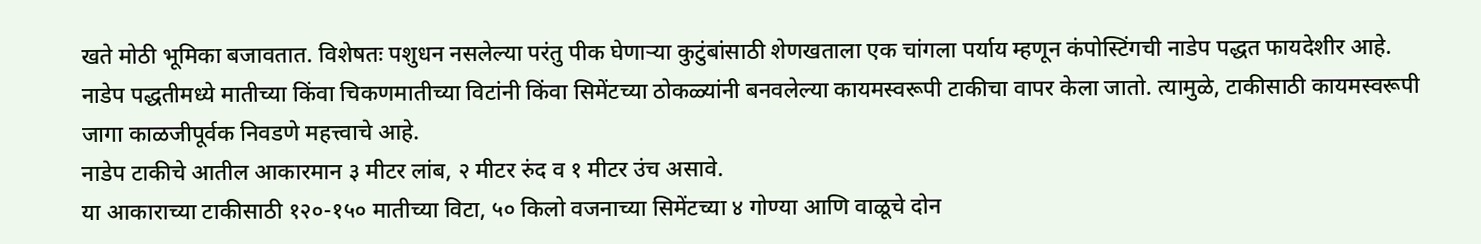खते मोठी भूमिका बजावतात. विशेषतः पशुधन नसलेल्या परंतु पीक घेणाऱ्या कुटुंबांसाठी शेणखताला एक चांगला पर्याय म्हणून कंपोस्टिंगची नाडेप पद्धत फायदेशीर आहे.
नाडेप पद्धतीमध्ये मातीच्या किंवा चिकणमातीच्या विटांनी किंवा सिमेंटच्या ठोकळ्यांनी बनवलेल्या कायमस्वरूपी टाकीचा वापर केला जातो. त्यामुळे, टाकीसाठी कायमस्वरूपी जागा काळजीपूर्वक निवडणे महत्त्वाचे आहे.
नाडेप टाकीचे आतील आकारमान ३ मीटर लांब, २ मीटर रुंद व १ मीटर उंच असावे.
या आकाराच्या टाकीसाठी १२०-१५० मातीच्या विटा, ५० किलो वजनाच्या सिमेंटच्या ४ गोण्या आणि वाळूचे दोन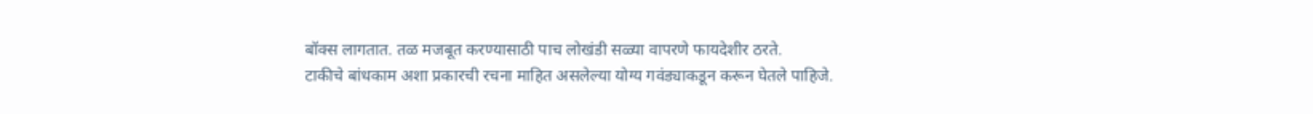बॉक्स लागतात. तळ मजबूत करण्यासाठी पाच लोखंडी सळ्या वापरणे फायदेशीर ठरते.
टाकीचे बांधकाम अशा प्रकारची रचना माहित असलेल्या योग्य गवंड्याकडून करून घेतले पाहिजे.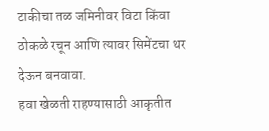टाकीचा तळ जमिनीवर विटा किंवा ठोकळे रचून आणि त्यावर सिमेंटचा थर देऊन बनवावा.
हवा खेळती राहण्यासाठी आकृतीत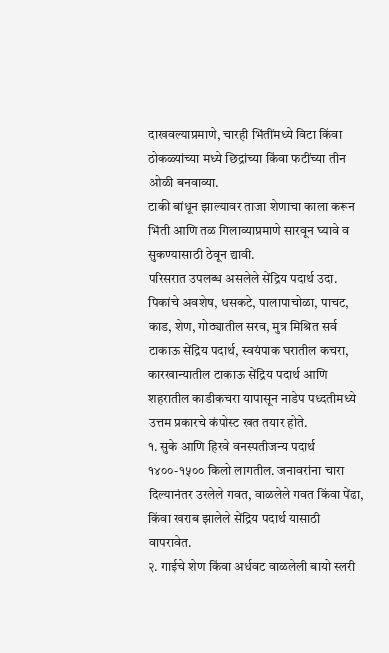दाखवल्याप्रमाणे, चारही भिंतींमध्ये विटा किंवा ठोकळ्यांच्या मध्ये छिद्रांच्या किंवा फटींच्या तीन ओळी बनवाव्या.
टाकी बांधून झाल्यावर ताजा शेणाचा काला करून भिंती आणि तळ गिलाव्याप्रमाणे सारवून घ्यावे व सुकण्यासाठी ठेवून द्यावी.
परिसरात उपलब्ध असलेले सेंद्रिय पदार्थ उदा. पिकांचे अवशेष, धसकटे, पालापाचोळा, पाचट, काड, शेण, गोठ्यातील सरव, मुत्र मिश्रित सर्व टाकाऊ सेंद्रिय पदार्थ, स्वयंपाक घरातील कचरा, कारखान्यातील टाकाऊ सेंद्रिय पदार्थ आणि शहरातील काडीकचरा यापासून नाडेप पध्दतीमध्ये उत्तम प्रकारचे कंपोस्ट खत तयार होते.
१. सुके आणि हिरवे वनस्पतीजन्य पदार्थ १४००-१५०० किलो लागतील. जनावरांना चारा दिल्यानंतर उरलेले गवत, वाळलेले गवत किंवा पेंढा, किंवा खराब झालेले सेंद्रिय पदार्थ यासाठी वापरावेत.
२. गाईचे शेण किंवा अर्धवट वाळलेली बायो स्लरी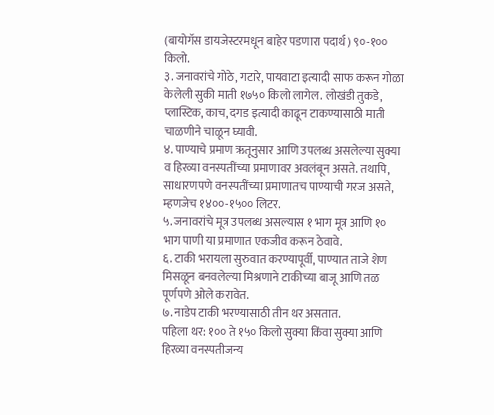(बायोगॅस डायजेस्टरमधून बाहेर पडणारा पदार्थ) ९०-१०० किलो.
३. जनावरांचे गोठे, गटारे, पायवाटा इत्यादी साफ करून गोळा केलेली सुकी माती १७५० किलो लागेल. लोखंडी तुकडे, प्लास्टिक, काच, दगड इत्यादी काढून टाकण्यासाठी माती चाळणीने चाळून घ्यावी.
४. पाण्याचे प्रमाण ऋतूनुसार आणि उपलब्ध असलेल्या सुक्या व हिरव्या वनस्पतींच्या प्रमाणावर अवलंबून असते. तथापि, साधारणपणे वनस्पतींच्या प्रमाणातच पाण्याची गरज असते, म्हणजेच १४००-१५०० लिटर.
५. जनावरांचे मूत्र उपलब्ध असल्यास १ भाग मूत्र आणि १० भाग पाणी या प्रमाणात एकजीव करून ठेवावे.
६. टाकी भरायला सुरुवात करण्यापूर्वी, पाण्यात ताजे शेण मिसळून बनवलेल्या मिश्रणाने टाकीच्या बाजू आणि तळ पूर्णपणे ओले करावेत.
७. नाडेप टाकी भरण्यासाठी तीन थर असतात.
पहिला थर: १०० ते १५० किलो सुक्या किंवा सुक्या आणि हिरव्या वनस्पतीजन्य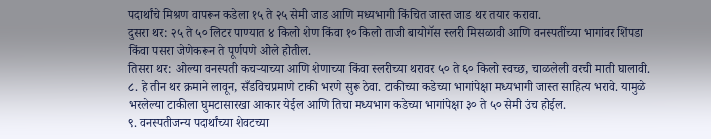पदार्थांचे मिश्रण वापरून कडेला १५ ते २५ सेमी जाड आणि मध्यभागी किंचित जास्त जाड थर तयार करावा.
दुसरा थर: २५ ते ५० लिटर पाण्यात ४ किलो शेण किंवा १० किलो ताजी बायोगॅस स्लरी मिसळावी आणि वनस्पतींच्या भागांवर शिंपडा किंवा पसरा जेणेकरून ते पूर्णपणे ओले होतील.
तिसरा थर: ओल्या वनस्पती कचऱ्याच्या आणि शेणाच्या किंवा स्लरीच्या थरावर ५० ते ६० किलो स्वच्छ, चाळलेली वरची माती घालावी.
८. हे तीन थर क्रमाने लावून, सँडविचप्रमाणे टाकी भरणे सुरू ठेवा. टाकीच्या कडेच्या भागांपेक्षा मध्यभागी जास्त साहित्य भरावे. यामुळे भरलेल्या टाकीला घुमटासारखा आकार येईल आणि तिचा मध्यभाग कडेच्या भागांपेक्षा ३० ते ५० सेमी उंच होईल.
९. वनस्पतीजन्य पदार्थांच्या शेवटच्या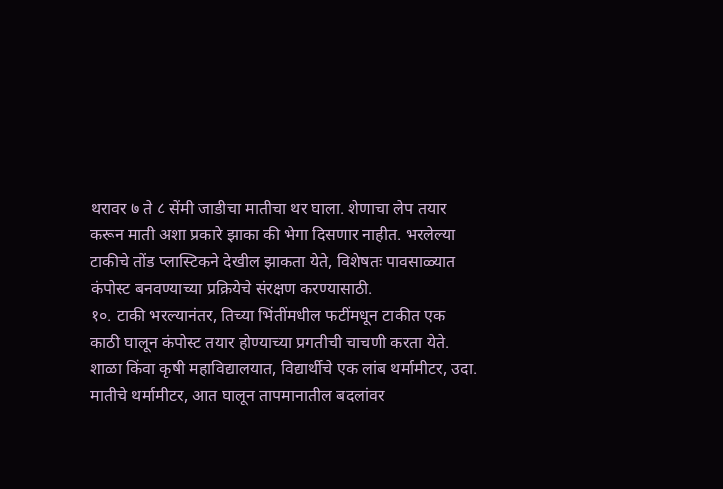थरावर ७ ते ८ सेंमी जाडीचा मातीचा थर घाला. शेणाचा लेप तयार करून माती अशा प्रकारे झाका की भेगा दिसणार नाहीत. भरलेल्या टाकीचे तोंड प्लास्टिकने देखील झाकता येते, विशेषतः पावसाळ्यात कंपोस्ट बनवण्याच्या प्रक्रियेचे संरक्षण करण्यासाठी.
१०. टाकी भरल्यानंतर, तिच्या भिंतींमधील फटींमधून टाकीत एक काठी घालून कंपोस्ट तयार होण्याच्या प्रगतीची चाचणी करता येते. शाळा किंवा कृषी महाविद्यालयात, विद्यार्थीचे एक लांब थर्मामीटर, उदा. मातीचे थर्मामीटर, आत घालून तापमानातील बदलांवर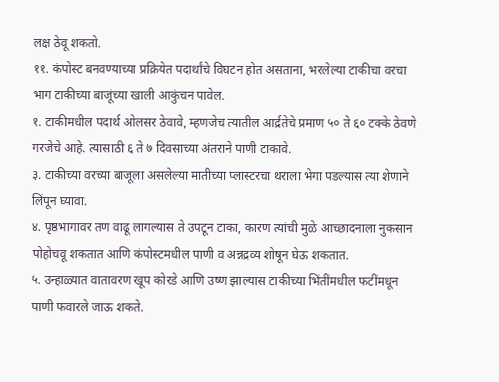लक्ष ठेवू शकतो.
११. कंपोस्ट बनवण्याच्या प्रक्रियेत पदार्थांचे विघटन होत असताना, भरलेल्या टाकीचा वरचा भाग टाकीच्या बाजूंच्या खाली आकुंचन पावेल.
१. टाकीमधील पदार्थ ओलसर ठेवावे, म्हणजेच त्यातील आर्द्रतेचे प्रमाण ५० ते ६० टक्के ठेवणे गरजेचे आहे. त्यासाठी ६ ते ७ दिवसाच्या अंतराने पाणी टाकावे.
३. टाकीच्या वरच्या बाजूला असलेल्या मातीच्या प्लास्टरचा थराला भेगा पडल्यास त्या शेणाने लिंपून घ्यावा.
४. पृष्ठभागावर तण वाढू लागल्यास ते उपटून टाका, कारण त्यांची मुळे आच्छादनाला नुकसान पोहोचवू शकतात आणि कंपोस्टमधील पाणी व अन्नद्रव्य शोषून घेऊ शकतात.
५. उन्हाळ्यात वातावरण खूप कोरडे आणि उष्ण झाल्यास टाकीच्या भिंतींमधील फटींमधून पाणी फवारले जाऊ शकते.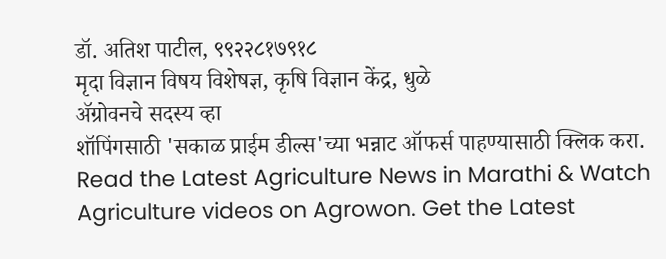डॉ. अतिश पाटील, ९९२२८१७९१८
मृदा विज्ञान विषय विशेषज्ञ, कृषि विज्ञान केंद्र, धुळे
ॲग्रोवनचे सदस्य व्हा
शॉपिंगसाठी 'सकाळ प्राईम डील्स'च्या भन्नाट ऑफर्स पाहण्यासाठी क्लिक करा.
Read the Latest Agriculture News in Marathi & Watch Agriculture videos on Agrowon. Get the Latest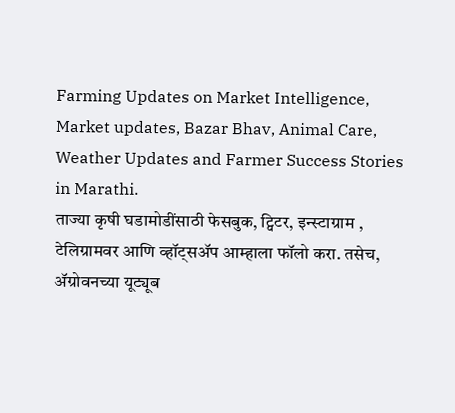Farming Updates on Market Intelligence, Market updates, Bazar Bhav, Animal Care, Weather Updates and Farmer Success Stories in Marathi.
ताज्या कृषी घडामोडींसाठी फेसबुक, ट्विटर, इन्स्टाग्राम , टेलिग्रामवर आणि व्हॉट्सॲप आम्हाला फॉलो करा. तसेच, ॲग्रोवनच्या यूट्यूब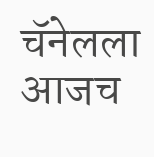चॅनेलला आजच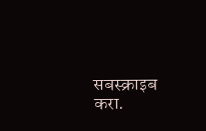सबस्क्राइब करा.